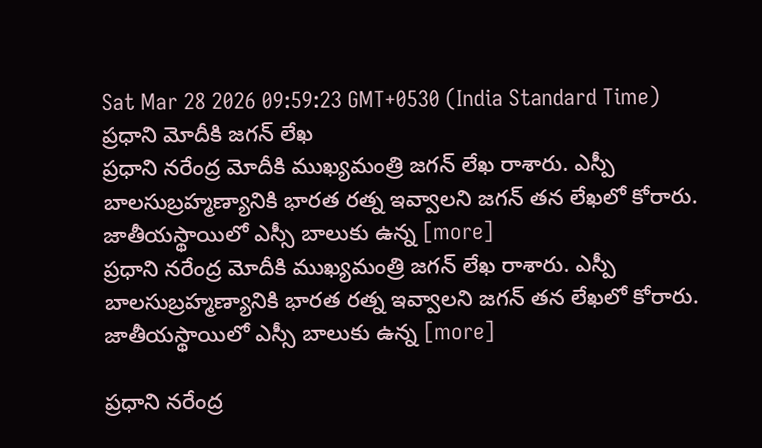Sat Mar 28 2026 09:59:23 GMT+0530 (India Standard Time)
ప్రధాని మోదీకి జగన్ లేఖ
ప్రధాని నరేంద్ర మోదీకి ముఖ్యమంత్రి జగన్ లేఖ రాశారు. ఎస్పీ బాలసుబ్రహ్మణ్యానికి భారత రత్న ఇవ్వాలని జగన్ తన లేఖలో కోరారు. జాతీయస్థాయిలో ఎస్సీ బాలుకు ఉన్న [more]
ప్రధాని నరేంద్ర మోదీకి ముఖ్యమంత్రి జగన్ లేఖ రాశారు. ఎస్పీ బాలసుబ్రహ్మణ్యానికి భారత రత్న ఇవ్వాలని జగన్ తన లేఖలో కోరారు. జాతీయస్థాయిలో ఎస్సీ బాలుకు ఉన్న [more]

ప్రధాని నరేంద్ర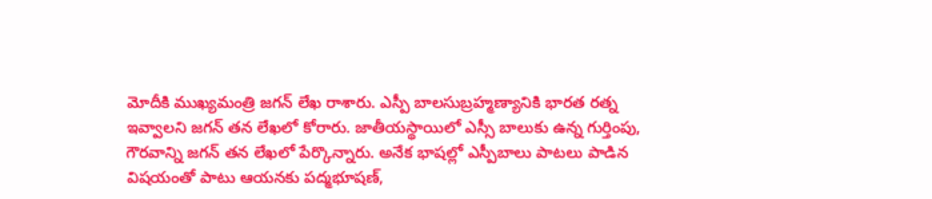మోదీకి ముఖ్యమంత్రి జగన్ లేఖ రాశారు. ఎస్పీ బాలసుబ్రహ్మణ్యానికి భారత రత్న ఇవ్వాలని జగన్ తన లేఖలో కోరారు. జాతీయస్థాయిలో ఎస్సీ బాలుకు ఉన్న గుర్తింపు, గౌరవాన్ని జగన్ తన లేఖలో పేర్కొన్నారు. అనేక భాషల్లో ఎస్పీబాలు పాటలు పాడిన విషయంతో పాటు ఆయనకు పద్మభూషణ్,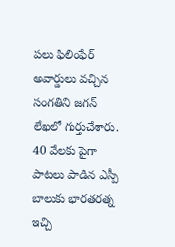పలు ఫిలింఫేర్ అవార్డులు వచ్చిన సంగతిని జగన్ లేఖలో గుర్తుచేశారు. 40 వేలకు పైగా పాటలు పాడిన ఎస్పీ బాలుకు భారతరత్న ఇచ్చి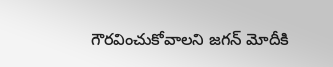గౌరవించుకోవాలని జగన్ మోదీకి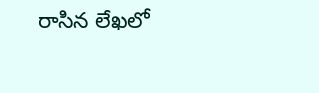రాసిన లేఖలో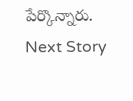పేర్కొన్నారు.
Next Story